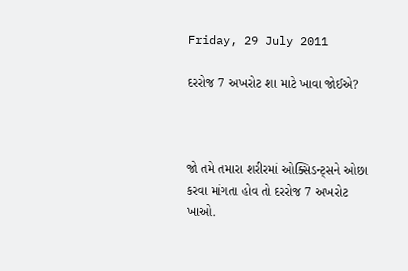Friday, 29 July 2011

દરરોજ 7 અખરોટ શા માટે ખાવા જોઈએ?



જો તમે તમારા શરીરમાં ઓક્સિડન્ટ્સને ઓછા કરવા માંગતા હોવ તો દરરોજ 7 અખરોટ ખાઓ.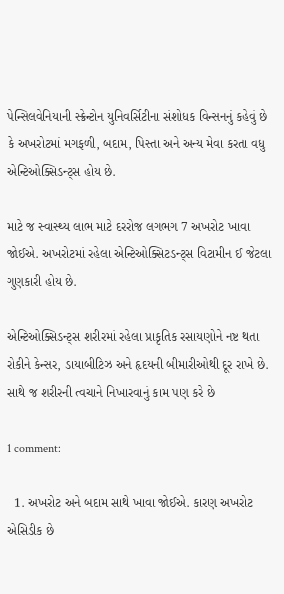પેન્સિલવેનિયાની સ્ક્રેન્ટોન યુનિવર્સિટીના સંશોધક વિન્સનનું કહેવું છે કે અખરોટમાં મગફળી, બદામ, પિસ્તા અને અન્ય મેવા કરતા વધુ એન્ટિઓક્સિડન્ટ્સ હોય છે.

માટે જ સ્વાસ્થ્ય લાભ માટે દરરોજ લગભગ 7 અખરોટ ખાવા જોઈએ. અખરોટમાં રહેલા એન્ટિઓક્સિટડન્ટ્સ વિટામીન ઈ જેટલા ગુણકારી હોય છે.

એન્ટિઓક્સિડન્ટ્સ શરીરમાં રહેલા પ્રાકૃતિક રસાયણોને નષ્ટ થતા રોકીને કેન્સર, ડાયાબીટિઝ અને હૃદયની બીમારીઓથી દૂર રાખે છે. સાથે જ શરીરની ત્વચાને નિખારવાનું કામ પણ કરે છે

1 comment:

  1. અખરોટ અને બદામ સાથે ખાવા જોઈએ. કારણ અખરોટ એસિડીક છે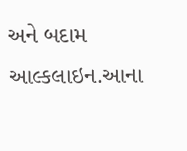અને બદામ આલ્કલાઇન.આના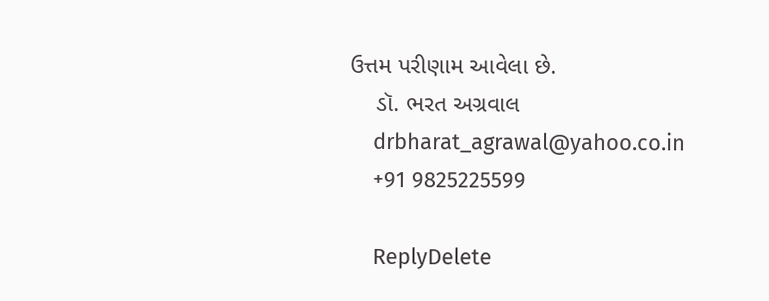ઉત્તમ પરીણામ આવેલા છે.
    ડૉ. ભરત અગ્રવાલ
    drbharat_agrawal@yahoo.co.in
    +91 9825225599

    ReplyDelete